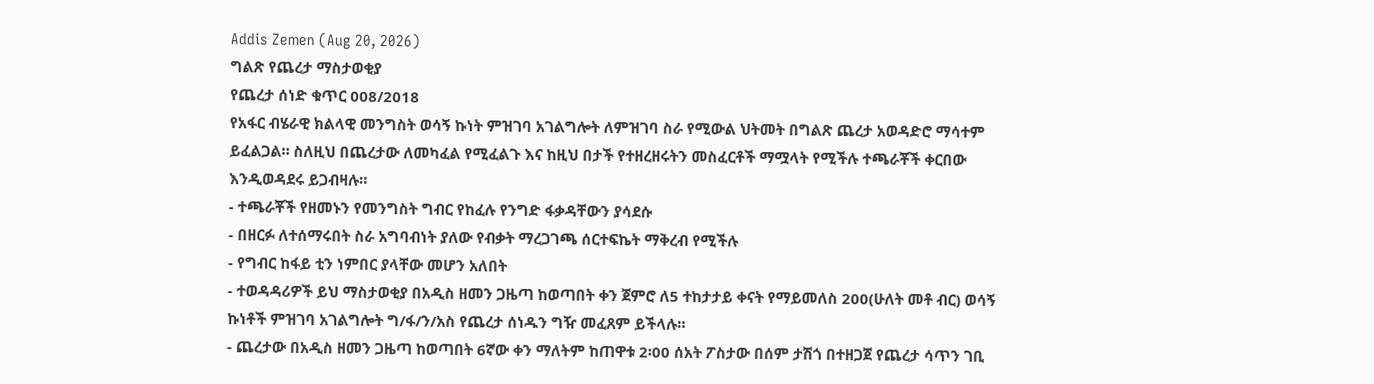Addis Zemen (Aug 20, 2026)
ግልጽ የጨረታ ማስታወቂያ
የጨረታ ሰነድ ቁጥር 008/2018
የአፋር ብሄራዊ ክልላዊ መንግስት ወሳኝ ኩነት ምዝገባ አገልግሎት ለምዝገባ ስራ የሚውል ህትመት በግልጽ ጨረታ አወዳድሮ ማሳተም ይፈልጋል። ስለዚህ በጨረታው ለመካፈል የሚፈልጉ እና ከዚህ በታች የተዘረዘሩትን መስፈርቶች ማሟላት የሚችሉ ተጫራቾች ቀርበው እንዲወዳደሩ ይጋብዛሉ።
- ተጫራቾች የዘመኑን የመንግስት ግብር የከፈሉ የንግድ ፋቃዳቸውን ያሳደሱ
- በዘርፉ ለተሰማሩበት ስራ አግባብነት ያለው የብቃት ማረጋገጫ ሰርተፍኬት ማቅረብ የሚችሉ
- የግብር ከፋይ ቲን ነምበር ያላቸው መሆን አለበት
- ተወዳዳሪዎች ይህ ማስታወቂያ በአዲስ ዘመን ጋዜጣ ከወጣበት ቀን ጀምሮ ለ5 ተከታታይ ቀናት የማይመለስ 200(ሁለት መቶ ብር) ወሳኝ ኩነቶች ምዝገባ አገልግሎት ግ/ፋ/ን/አስ የጨረታ ሰነዱን ግዥ መፈጸም ይችላሉ።
- ጨረታው በአዲስ ዘመን ጋዜጣ ከወጣበት 6ኛው ቀን ማለትም ከጠዋቱ 2፡00 ሰአት ፖስታው በሰም ታሽጎ በተዘጋጀ የጨረታ ሳጥን ገቢ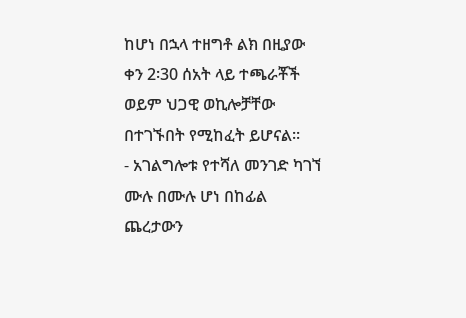ከሆነ በኋላ ተዘግቶ ልክ በዚያው ቀን 2፡30 ሰአት ላይ ተጫራቾች ወይም ህጋዊ ወኪሎቻቸው በተገኙበት የሚከፈት ይሆናል።
- አገልግሎቱ የተሻለ መንገድ ካገኘ ሙሉ በሙሉ ሆነ በከፊል ጨረታውን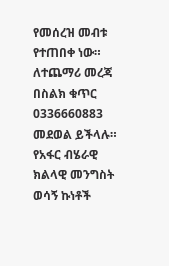የመሰረዝ መብቱ የተጠበቀ ነው።
ለተጨማሪ መረጃ በስልክ ቁጥር 0336660883 መደወል ይችላሉ።
የአፋር ብሄራዊ ክልላዊ መንግስት ወሳኝ ኩነቶች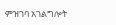ምዝገባ አገልግሎት